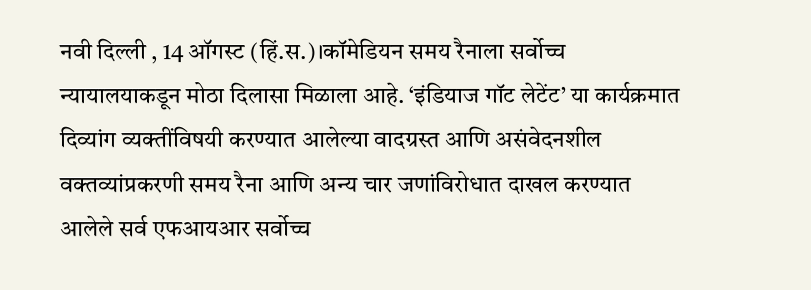नवी दिल्ली , 14 ऑगस्ट (हिं.स.)।कॉमेडियन समय रैनाला सर्वोच्च न्यायालयाकडून मोठा दिलासा मिळाला आहे. ‘इंडियाज गॉट लेटेंट’ या कार्यक्रमात दिव्यांग व्यक्तींविषयी करण्यात आलेल्या वादग्रस्त आणि असंवेदनशील वक्तव्यांप्रकरणी समय रैना आणि अन्य चार जणांविरोधात दाखल करण्यात आलेले सर्व एफआयआर सर्वोच्च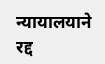न्यायालयाने रद्द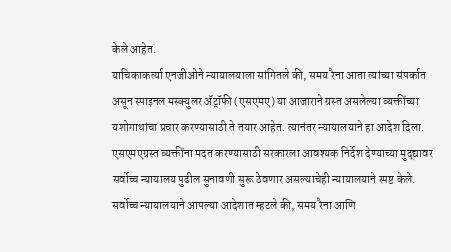केले आहेत.
याचिकाकर्त्या एनजीओने न्यायालयाला सांगितले की, समय रैना आता त्यांच्या संपर्कात असून स्पाइनल मस्क्युलर ॲट्रॉफी (एसएमए) या आजाराने ग्रस्त असलेल्या व्यक्तींच्या यशोगाथांचा प्रचार करण्यासाठी ते तयार आहेत. त्यानंतर न्यायालयाने हा आदेश दिला. एसएमएग्रस्त व्यक्तींना मदत करण्यासाठी सरकारला आवश्यक निर्देश देण्याच्या मुद्द्यावर सर्वोच्च न्यायालय पुढील सुनावणी सुरू ठेवणार असल्याचेही न्यायालयाने स्पष्ट केले.
सर्वोच्च न्यायालयाने आपल्या आदेशात म्हटले की, समय रैना आणि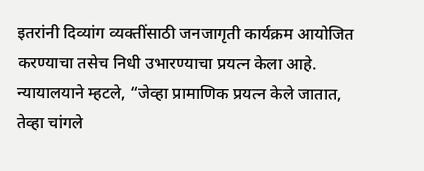इतरांनी दिव्यांग व्यक्तींसाठी जनजागृती कार्यक्रम आयोजित करण्याचा तसेच निधी उभारण्याचा प्रयत्न केला आहे. न्यायालयाने म्हटले, “जेव्हा प्रामाणिक प्रयत्न केले जातात, तेव्हा चांगले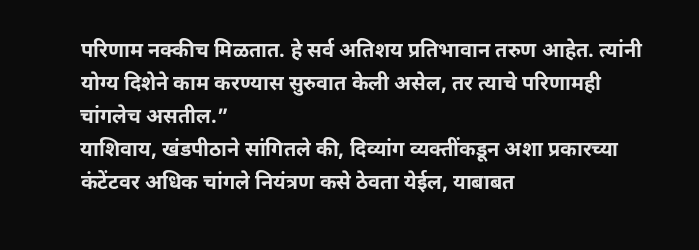परिणाम नक्कीच मिळतात. हे सर्व अतिशय प्रतिभावान तरुण आहेत. त्यांनी योग्य दिशेने काम करण्यास सुरुवात केली असेल, तर त्याचे परिणामही चांगलेच असतील.”
याशिवाय, खंडपीठाने सांगितले की, दिव्यांग व्यक्तींकडून अशा प्रकारच्या कंटेंटवर अधिक चांगले नियंत्रण कसे ठेवता येईल, याबाबत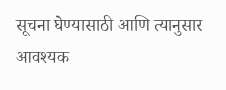सूचना घेण्यासाठी आणि त्यानुसार आवश्यक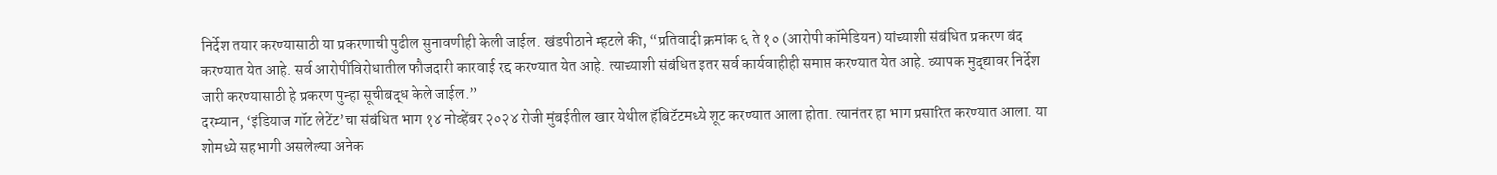निर्देश तयार करण्यासाठी या प्रकरणाची पुढील सुनावणीही केली जाईल. खंडपीठाने म्हटले की, “प्रतिवादी क्रमांक ६ ते १० (आरोपी कॉमेडियन) यांच्याशी संबंधित प्रकरण बंद करण्यात येत आहे. सर्व आरोपींविरोधातील फौजदारी कारवाई रद्द करण्यात येत आहे. त्याच्याशी संबंधित इतर सर्व कार्यवाहीही समाप्त करण्यात येत आहे. व्यापक मुद्द्यावर निर्देश जारी करण्यासाठी हे प्रकरण पुन्हा सूचीबद्ध केले जाईल.”
दरम्यान, ‘इंडियाज गॉट लेटेंट’चा संबंधित भाग १४ नोव्हेंबर २०२४ रोजी मुंबईतील खार येथील हॅबिटॅटमध्ये शूट करण्यात आला होता. त्यानंतर हा भाग प्रसारित करण्यात आला. या शोमध्ये सहभागी असलेल्या अनेक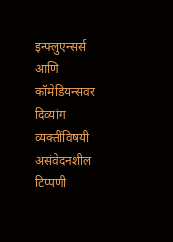इन्फ्लुएन्सर्स आणि कॉमेडियन्सवर दिव्यांग व्यक्तींविषयी असंवेदनशील टिप्पणी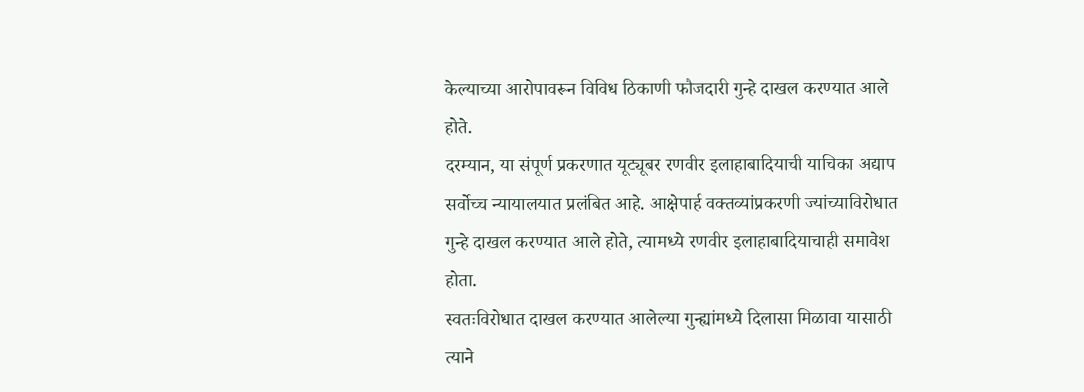केल्याच्या आरोपावरून विविध ठिकाणी फौजदारी गुन्हे दाखल करण्यात आले होते.
दरम्यान, या संपूर्ण प्रकरणात यूट्यूबर रणवीर इलाहाबादियाची याचिका अद्याप सर्वोच्च न्यायालयात प्रलंबित आहे. आक्षेपार्ह वक्तव्यांप्रकरणी ज्यांच्याविरोधात गुन्हे दाखल करण्यात आले होते, त्यामध्ये रणवीर इलाहाबादियाचाही समावेश होता.
स्वतःविरोधात दाखल करण्यात आलेल्या गुन्ह्यांमध्ये दिलासा मिळावा यासाठी त्याने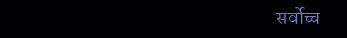सर्वोच्च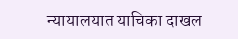न्यायालयात याचिका दाखल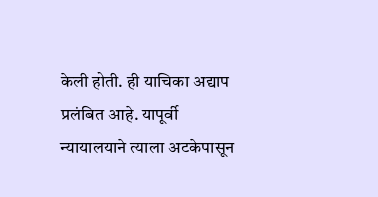केली होती. ही याचिका अद्याप प्रलंबित आहे. यापूर्वी न्यायालयाने त्याला अटकेपासून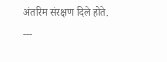अंतरिम संरक्षण दिले होते.
---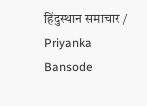हिंदुस्थान समाचार / Priyanka Bansode